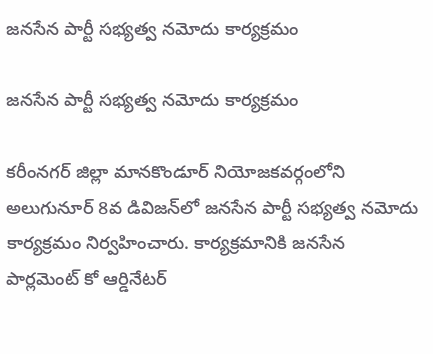జనసేన పార్టీ సభ్యత్వ నమోదు కార్యక్రమం

జనసేన పార్టీ సభ్యత్వ నమోదు కార్యక్రమం

కరీంనగర్ జిల్లా మానకొండూర్ నియోజకవర్గంలోని అలుగునూర్ 8వ డివిజన్‌లో జనసేన పార్టీ సభ్యత్వ నమోదు కార్యక్రమం నిర్వహించారు. కార్యక్రమానికి జనసేన పార్లమెంట్ కో ఆర్డినేటర్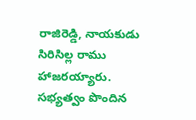రాజిరెడ్డి, నాయకుడు సిరిసిల్ల రాము హాజరయ్యారు. సభ్యత్వం పొందిన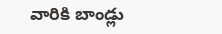వారికి బాండ్లు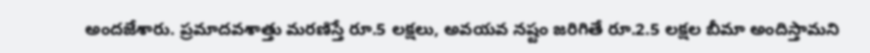అందజేశారు. ప్రమాదవశాత్తు మరణిస్తే రూ.5 లక్షలు, అవయవ నష్టం జరిగితే రూ.2.5 లక్షల బీమా అందిస్తామని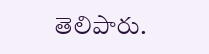తెలిపారు.